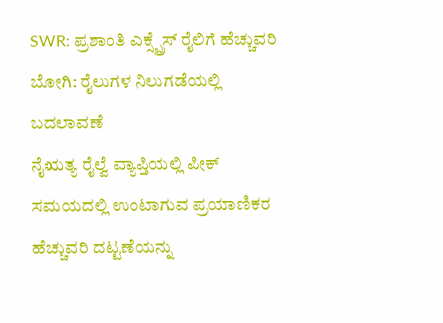SWR: ಪ್ರಶಾಂತಿ ಎಕ್ಸ್ಪ್ರೆಸ್ ರೈಲಿಗೆ ಹೆಚ್ಚುವರಿ ಬೋಗಿ: ರೈಲುಗಳ ನಿಲುಗಡೆಯಲ್ಲಿ ಬದಲಾವಣೆ
ನೈಋತ್ಯ ರೈಲ್ವೆ ವ್ಯಾಪ್ತಿಯಲ್ಲಿ ಪೀಕ್ ಸಮಯದಲ್ಲಿ ಉಂಟಾಗುವ ಪ್ರಯಾಣಿಕರ ಹೆಚ್ಚುವರಿ ದಟ್ಟಣೆಯನ್ನು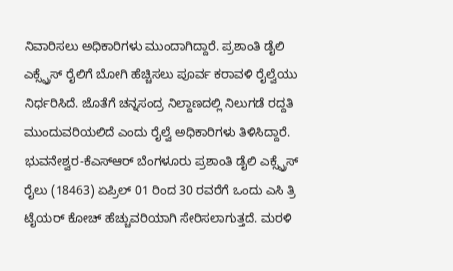ನಿವಾರಿಸಲು ಅಧಿಕಾರಿಗಳು ಮುಂದಾಗಿದ್ದಾರೆ. ಪ್ರಶಾಂತಿ ಡೈಲಿ ಎಕ್ಸ್ಪ್ರೆಸ್ ರೈಲಿಗೆ ಬೋಗಿ ಹೆಚ್ಚಿಸಲು ಪೂರ್ವ ಕರಾವಳಿ ರೈಲ್ವೆಯು ನಿರ್ಧರಿಸಿದೆ. ಜೊತೆಗೆ ಚನ್ನಸಂದ್ರ ನಿಲ್ದಾಣದಲ್ಲಿ ನಿಲುಗಡೆ ರದ್ದತಿ ಮುಂದುವರಿಯಲಿದೆ ಎಂದು ರೈಲ್ವೆ ಅಧಿಕಾರಿಗಳು ತಿಳಿಸಿದ್ದಾರೆ.
ಭುವನೇಶ್ವರ-ಕೆಎಸ್ಆರ್ ಬೆಂಗಳೂರು ಪ್ರಶಾಂತಿ ಡೈಲಿ ಎಕ್ಸ್ಪ್ರೆಸ್ ರೈಲು (18463) ಏಪ್ರಿಲ್ 01 ರಿಂದ 30 ರವರೆಗೆ ಒಂದು ಎಸಿ ತ್ರಿ ಟೈಯರ್ ಕೋಚ್ ಹೆಚ್ಚುವರಿಯಾಗಿ ಸೇರಿಸಲಾಗುತ್ತದೆ. ಮರಳಿ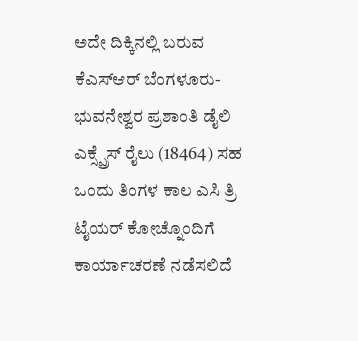ಅದೇ ದಿಕ್ಕಿನಲ್ಲಿ ಬರುವ ಕೆಎಸ್ಆರ್ ಬೆಂಗಳೂರು-ಭುವನೇಶ್ವರ ಪ್ರಶಾಂತಿ ಡೈಲಿ ಎಕ್ಸ್ಪ್ರೆಸ್ ರೈಲು (18464) ಸಹ ಒಂದು ತಿಂಗಳ ಕಾಲ ಎಸಿ ತ್ರಿ ಟೈಯರ್ ಕೋಚ್ನೊಂದಿಗೆ ಕಾರ್ಯಾಚರಣೆ ನಡೆಸಲಿದೆ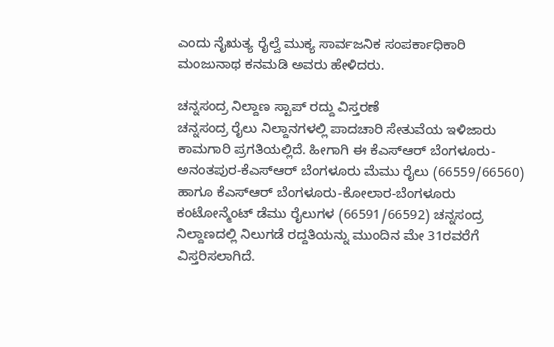ಎಂದು ನೈಋತ್ಯ ರೈಲ್ವೆ ಮುಕ್ಯ ಸಾರ್ವಜನಿಕ ಸಂಪರ್ಕಾಧಿಕಾರಿ ಮಂಜುನಾಥ ಕನಮಡಿ ಅವರು ಹೇಳಿದರು.

ಚನ್ನಸಂದ್ರ ನಿಲ್ದಾಣ ಸ್ಟಾಪ್ ರದ್ದು ವಿಸ್ತರಣೆ
ಚನ್ನಸಂದ್ರ ರೈಲು ನಿಲ್ದಾನಗಳಲ್ಲಿ ಪಾದಚಾರಿ ಸೇತುವೆಯ ಇಳಿಜಾರು ಕಾಮಗಾರಿ ಪ್ರಗತಿಯಲ್ಲಿದೆ. ಹೀಗಾಗಿ ಈ ಕೆಎಸ್ಆರ್ ಬೆಂಗಳೂರು-ಅನಂತಪುರ-ಕೆಎಸ್ಆರ್ ಬೆಂಗಳೂರು ಮೆಮು ರೈಲು (66559/66560) ಹಾಗೂ ಕೆಎಸ್ಆರ್ ಬೆಂಗಳೂರು-ಕೋಲಾರ-ಬೆಂಗಳೂರು ಕಂಟೋನ್ಮೆಂಟ್ ಡೆಮು ರೈಲುಗಳ (66591/66592) ಚನ್ನಸಂದ್ರ ನಿಲ್ದಾಣದಲ್ಲಿ ನಿಲುಗಡೆ ರದ್ದತಿಯನ್ನು ಮುಂದಿನ ಮೇ 31ರವರೆಗೆ ವಿಸ್ತರಿಸಲಾಗಿದೆ.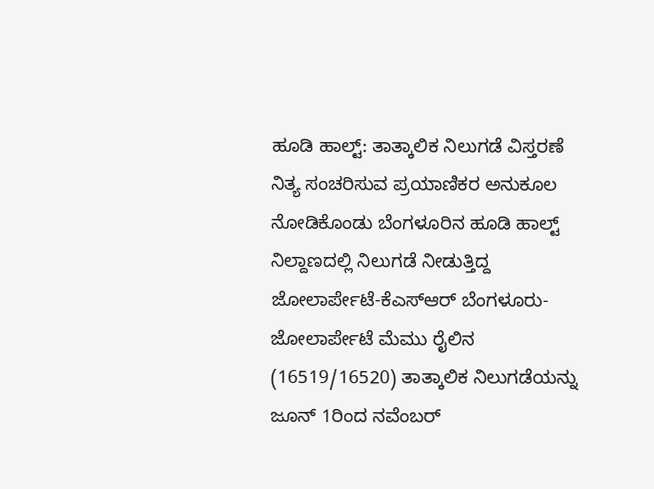ಹೂಡಿ ಹಾಲ್ಟ್: ತಾತ್ಕಾಲಿಕ ನಿಲುಗಡೆ ವಿಸ್ತರಣೆ
ನಿತ್ಯ ಸಂಚರಿಸುವ ಪ್ರಯಾಣಿಕರ ಅನುಕೂಲ ನೋಡಿಕೊಂಡು ಬೆಂಗಳೂರಿನ ಹೂಡಿ ಹಾಲ್ಟ್ ನಿಲ್ದಾಣದಲ್ಲಿ ನಿಲುಗಡೆ ನೀಡುತ್ತಿದ್ದ ಜೋಲಾರ್ಪೇಟೆ-ಕೆಎಸ್ಆರ್ ಬೆಂಗಳೂರು-ಜೋಲಾರ್ಪೇಟೆ ಮೆಮು ರೈಲಿನ (16519/16520) ತಾತ್ಕಾಲಿಕ ನಿಲುಗಡೆಯನ್ನು ಜೂನ್ 1ರಿಂದ ನವೆಂಬರ್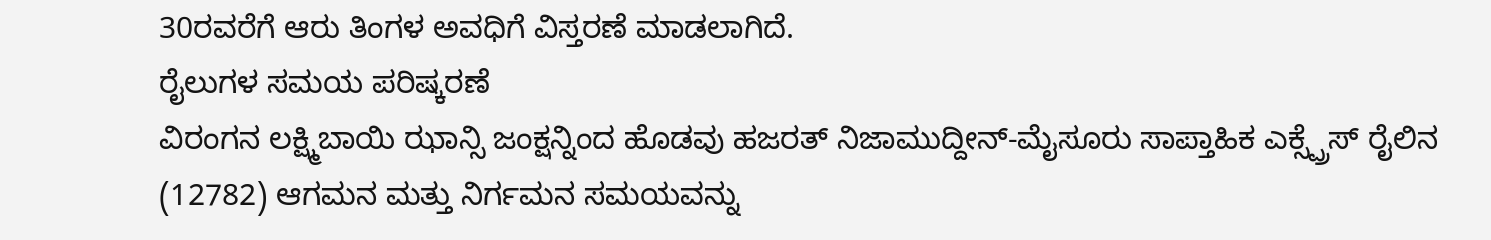30ರವರೆಗೆ ಆರು ತಿಂಗಳ ಅವಧಿಗೆ ವಿಸ್ತರಣೆ ಮಾಡಲಾಗಿದೆ.
ರೈಲುಗಳ ಸಮಯ ಪರಿಷ್ಕರಣೆ
ವಿರಂಗನ ಲಕ್ಷ್ಮಿಬಾಯಿ ಝಾನ್ಸಿ ಜಂಕ್ಷನ್ನಿಂದ ಹೊಡವು ಹಜರತ್ ನಿಜಾಮುದ್ದೀನ್-ಮೈಸೂರು ಸಾಪ್ತಾಹಿಕ ಎಕ್ಸ್ಪ್ರೆಸ್ ರೈಲಿನ (12782) ಆಗಮನ ಮತ್ತು ನಿರ್ಗಮನ ಸಮಯವನ್ನು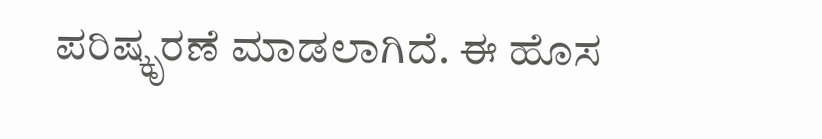ಪರಿಷ್ಕೃರಣೆ ಮಾಡಲಾಗಿದೆ. ಈ ಹೊಸ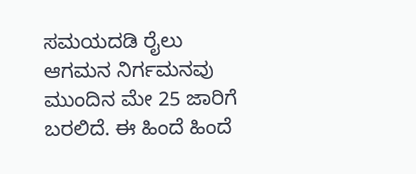ಸಮಯದಡಿ ರೈಲು ಆಗಮನ ನಿರ್ಗಮನವು ಮುಂದಿನ ಮೇ 25 ಜಾರಿಗೆ ಬರಲಿದೆ. ಈ ಹಿಂದೆ ಹಿಂದೆ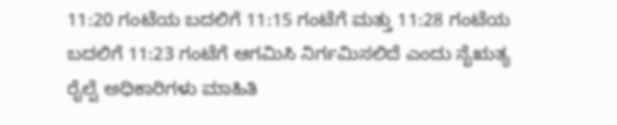11:20 ಗಂಟೆಯ ಬದಲಿಗೆ 11:15 ಗಂಟೆಗೆ ಮತ್ತು 11:28 ಗಂಟೆಯ ಬದಲಿಗೆ 11:23 ಗಂಟೆಗೆ ಆಗಮಿಸಿ ನಿರ್ಗಮಿಸಲಿದೆ ಎಂದು ನೈಋತ್ಯ ರೈಲ್ವೆ ಅಧಿಕಾರಿಗಳು ಮಾಹಿತಿ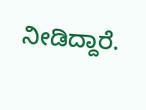ನೀಡಿದ್ದಾರೆ.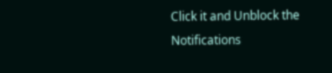Click it and Unblock the Notifications